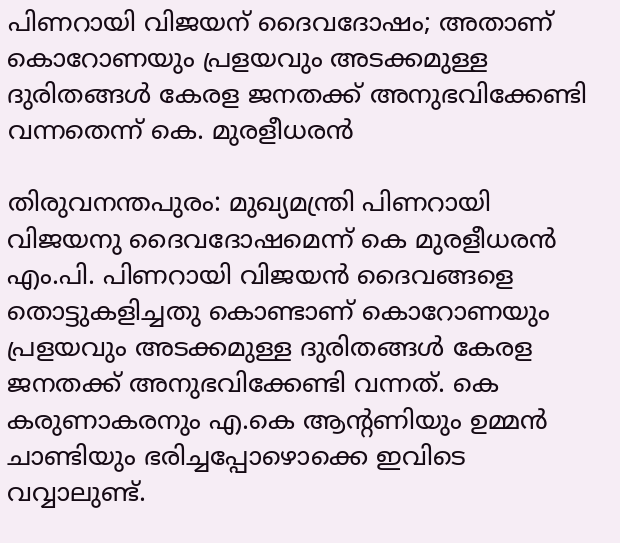പിണറായി വിജയന് ദൈവദോഷം; അതാണ് കൊറോണയും പ്രളയവും അടക്കമുള്ള ദുരിതങ്ങള്‍ കേരള ജനതക്ക് അനുഭവിക്കേണ്ടി വന്നതെന്ന് കെ. മുരളീധരന്‍

തിരുവനന്തപുരം: മുഖ്യമന്ത്രി പിണറായി വിജയനു ദൈവദോഷമെന്ന് കെ മുരളീധരന്‍ എം.പി. പിണറായി വിജയന്‍ ദൈവങ്ങളെ തൊട്ടുകളിച്ചതു കൊണ്ടാണ് കൊറോണയും പ്രളയവും അടക്കമുള്ള ദുരിതങ്ങള്‍ കേരള ജനതക്ക് അനുഭവിക്കേണ്ടി വന്നത്. കെ കരുണാകരനും എ.കെ ആന്റണിയും ഉമ്മന്‍ ചാണ്ടിയും ഭരിച്ചപ്പോഴൊക്കെ ഇവിടെ വവ്വാലുണ്ട്.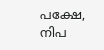പക്ഷേ, നിപ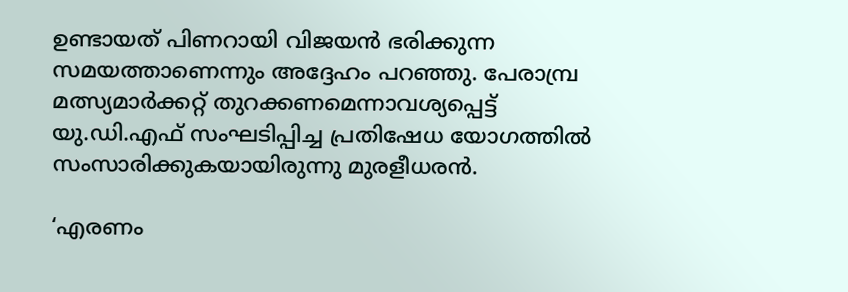ഉണ്ടായത് പിണറായി വിജയന്‍ ഭരിക്കുന്ന സമയത്താണെന്നും അദ്ദേഹം പറഞ്ഞു. പേരാമ്പ്ര മത്സ്യമാര്‍ക്കറ്റ് തുറക്കണമെന്നാവശ്യപ്പെട്ട് യു.ഡി.എഫ് സംഘടിപ്പിച്ച പ്രതിഷേധ യോഗത്തില്‍ സംസാരിക്കുകയായിരുന്നു മുരളീധരന്‍.

‘എരണം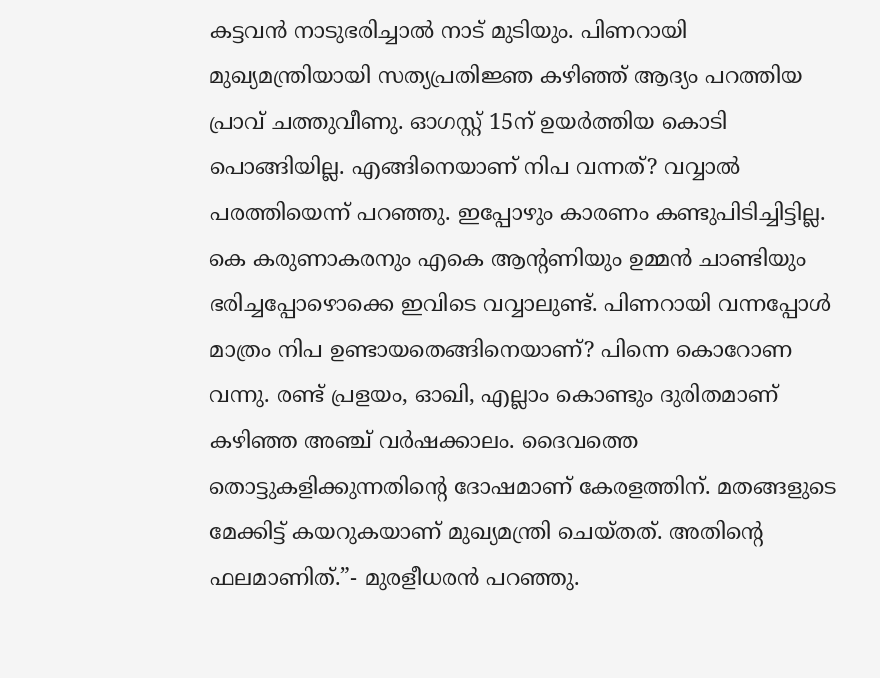കട്ടവന്‍ നാടുഭരിച്ചാല്‍ നാട് മുടിയും. പിണറായി മുഖ്യമന്ത്രിയായി സത്യപ്രതിജ്ഞ കഴിഞ്ഞ് ആദ്യം പറത്തിയ പ്രാവ് ചത്തുവീണു. ഓഗസ്റ്റ് 15ന് ഉയര്‍ത്തിയ കൊടി പൊങ്ങിയില്ല. എങ്ങിനെയാണ് നിപ വന്നത്? വവ്വാല്‍ പരത്തിയെന്ന് പറഞ്ഞു. ഇപ്പോഴും കാരണം കണ്ടുപിടിച്ചിട്ടില്ല. കെ കരുണാകരനും എകെ ആന്റണിയും ഉമ്മന്‍ ചാണ്ടിയും ഭരിച്ചപ്പോഴൊക്കെ ഇവിടെ വവ്വാലുണ്ട്. പിണറായി വന്നപ്പോള്‍ മാത്രം നിപ ഉണ്ടായതെങ്ങിനെയാണ്? പിന്നെ കൊറോണ വന്നു. രണ്ട് പ്രളയം, ഓഖി, എല്ലാം കൊണ്ടും ദുരിതമാണ് കഴിഞ്ഞ അഞ്ച് വര്‍ഷക്കാലം. ദൈവത്തെ തൊട്ടുകളിക്കുന്നതിന്റെ ദോഷമാണ് കേരളത്തിന്. മതങ്ങളുടെ മേക്കിട്ട് കയറുകയാണ് മുഖ്യമന്ത്രി ചെയ്തത്. അതിന്റെ ഫലമാണിത്.”- മുരളീധരന്‍ പറഞ്ഞു.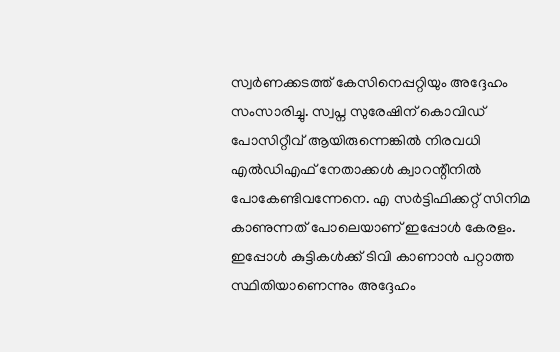സ്വര്‍ണക്കടത്ത് കേസിനെപ്പറ്റിയും അദ്ദേഹം സംസാരിച്ചു. സ്വപ്ന സുരേഷിന് കൊവിഡ് പോസിറ്റീവ് ആയിരുന്നെങ്കില്‍ നിരവധി എല്‍ഡിഎഫ് നേതാക്കള്‍ ക്വാറന്റീനില്‍ പോകേണ്ടിവന്നേനെ. എ സര്‍ട്ടിഫിക്കറ്റ് സിനിമ കാണുന്നത് പോലെയാണ് ഇപ്പോള്‍ കേരളം. ഇപ്പോള്‍ കുട്ടികള്‍ക്ക് ടിവി കാണാന്‍ പറ്റാത്ത സ്ഥിതിയാണെന്നും അദ്ദേഹം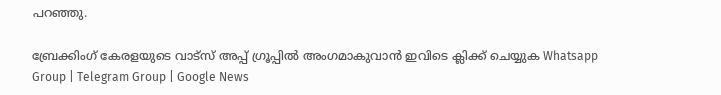പറഞ്ഞു.

ബ്രേക്കിംഗ് കേരളയുടെ വാട്സ് അപ്പ് ഗ്രൂപ്പിൽ അംഗമാകുവാൻ ഇവിടെ ക്ലിക്ക് ചെയ്യുക Whatsapp Group | Telegram Group | Google News